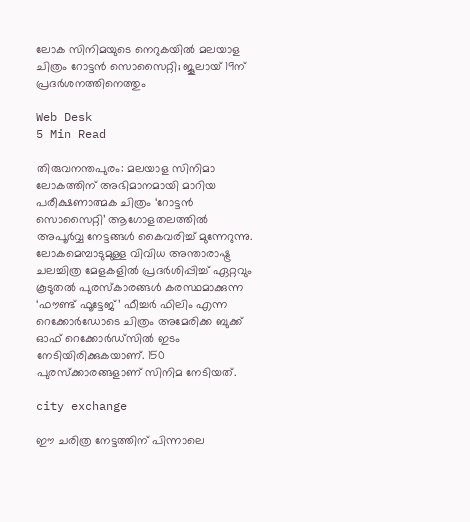ലോക സിനിമയുടെ നെറുകയില്‍ മലയാള ചിത്രം റോട്ടന്‍ സൊസൈറ്റി; ജൂലായ് 19ന് പ്രദര്‍ശനത്തിനെത്തും

Web Desk
5 Min Read

തിരുവനന്തപുരം: മലയാള സിനിമാ ലോകത്തിന് അഭിമാനമായി മാറിയ പരീക്ഷണാത്മക ചിത്രം ‘റോട്ടന്‍ സൊസൈറ്റി’ ആഗോളതലത്തില്‍ അപൂര്‍വ്വ നേട്ടങ്ങള്‍ കൈവരിച്ച് മുന്നേറുന്നു. ലോകമെമ്പാടുമുള്ള വിവിധ അന്താരാഷ്ട്ര ചലച്ചിത്ര മേളകളില്‍ പ്രദര്‍ശിപ്പിച്ച് ഏറ്റവും കൂടുതല്‍ പുരസ്‌കാരങ്ങള്‍ കരസ്ഥമാക്കുന്ന ‘ഫൗണ്ട് ഫൂട്ടേജ്’ ഫീച്ചര്‍ ഫിലിം എന്ന റെക്കോര്‍ഡോടെ ചിത്രം അമേരിക്ക ബുക്ക് ഓഫ് റെക്കോര്‍ഡ്‌സില്‍ ഇടം നേടിയിരിക്കുകയാണ്. 150 പുരസ്‌ക്കാരങ്ങളാണ് സിനിമ നേടിയത്.

city exchange

ഈ ചരിത്ര നേട്ടത്തിന് പിന്നാലെ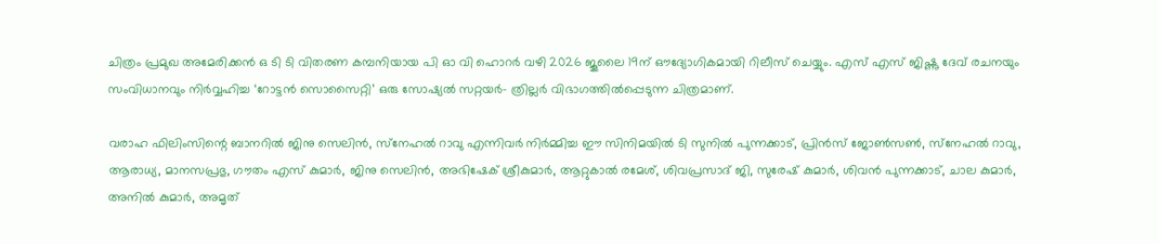ചിത്രം പ്രമുഖ അമേരിക്കന്‍ ഒ ടി ടി വിതരണ കമ്പനിയായ പി ഓ വി ഹൊറര്‍ വഴി 2026 ജൂലൈ 19ന് ഔദ്യോഗികമായി റിലീസ് ചെയ്യും. എസ് എസ് ജിഷ്ണു ദേവ് രചനയും സംവിധാനവും നിര്‍വ്വഹിച്ച ‘റോട്ടന്‍ സൊസൈറ്റി’ ഒരു സോഷ്യല്‍ സറ്റയര്‍- ത്രില്ലര്‍ വിഭാഗത്തില്‍പ്പെടുന്ന ചിത്രമാണ്.

വരാഹ ഫിലിംസിന്റെ ബാനറില്‍ ജിനു സെലിന്‍, സ്‌നേഹല്‍ റാവു എന്നിവര്‍ നിര്‍മ്മിച്ച ഈ സിനിമയില്‍ ടി സുനില്‍ പുന്നക്കാട്, പ്രിന്‍സ് ജോണ്‍സണ്‍, സ്‌നേഹല്‍ റാവു, ആരാധ്യ, മാനസപ്രഭു, ഗൗതം എസ് കുമാര്‍, ജിനു സെലിന്‍, അഭിഷേക് ശ്രീകുമാര്‍, ആറ്റുകാല്‍ രമേശ്, ശിവപ്രസാദ് ജി, സുരേഷ് കുമാര്‍, ശിവന്‍ പുന്നക്കാട്, ചാല കുമാര്‍, അനില്‍ കുമാര്‍, അമൃത്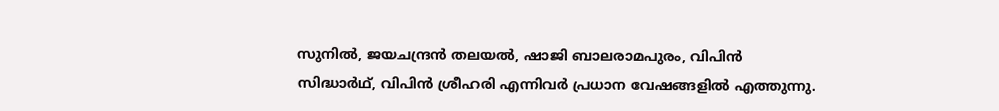സുനില്‍, ജയചന്ദ്രന്‍ തലയല്‍, ഷാജി ബാലരാമപുരം, വിപിന്‍ സിദ്ധാര്‍ഥ്, വിപിന്‍ ശ്രീഹരി എന്നിവര്‍ പ്രധാന വേഷങ്ങളില്‍ എത്തുന്നു.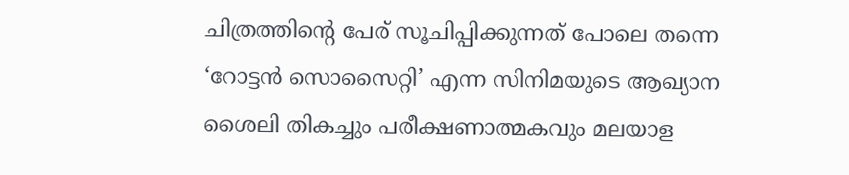ചിത്രത്തിന്റെ പേര് സൂചിപ്പിക്കുന്നത് പോലെ തന്നെ ‘റോട്ടന്‍ സൊസൈറ്റി’ എന്ന സിനിമയുടെ ആഖ്യാന ശൈലി തികച്ചും പരീക്ഷണാത്മകവും മലയാള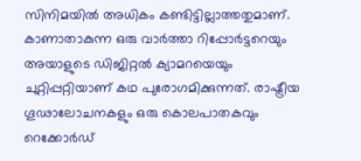സിനിമയില്‍ അധികം കണ്ടിട്ടില്ലാത്തതുമാണ്. കാണാതാകുന്ന ഒരു വാര്‍ത്താ റിപ്പോര്‍ട്ടറെയും അയാളുടെ ഡിജിറ്റല്‍ ക്യാമറയെയും ചുറ്റിപ്പറ്റിയാണ് കഥ പുരോഗമിക്കുന്നത്. രാഷ്ട്രീയ ഗൂഢാലോചനകളും ഒരു കൊലപാതകവും റെക്കോര്‍ഡ്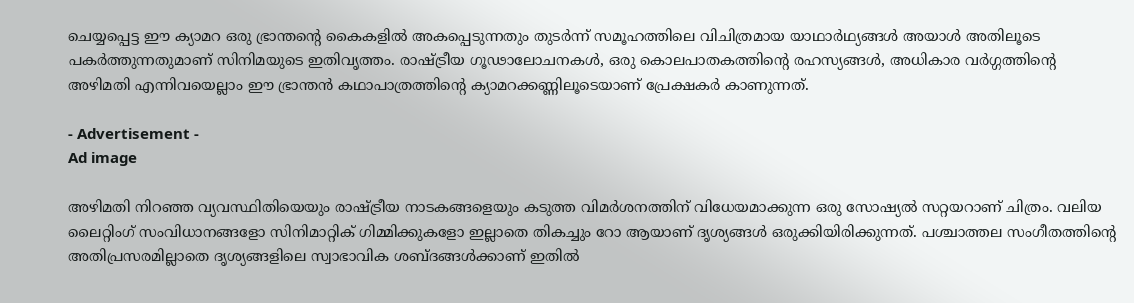ചെയ്യപ്പെട്ട ഈ ക്യാമറ ഒരു ഭ്രാന്തന്റെ കൈകളില്‍ അകപ്പെടുന്നതും തുടര്‍ന്ന് സമൂഹത്തിലെ വിചിത്രമായ യാഥാര്‍ഥ്യങ്ങള്‍ അയാള്‍ അതിലൂടെ പകര്‍ത്തുന്നതുമാണ് സിനിമയുടെ ഇതിവൃത്തം. രാഷ്ട്രീയ ഗൂഢാലോചനകള്‍, ഒരു കൊലപാതകത്തിന്റെ രഹസ്യങ്ങള്‍, അധികാര വര്‍ഗ്ഗത്തിന്റെ അഴിമതി എന്നിവയെല്ലാം ഈ ഭ്രാന്തന്‍ കഥാപാത്രത്തിന്റെ ക്യാമറക്കണ്ണിലൂടെയാണ് പ്രേക്ഷകര്‍ കാണുന്നത്.

- Advertisement -
Ad image

അഴിമതി നിറഞ്ഞ വ്യവസ്ഥിതിയെയും രാഷ്ട്രീയ നാടകങ്ങളെയും കടുത്ത വിമര്‍ശനത്തിന് വിധേയമാക്കുന്ന ഒരു സോഷ്യല്‍ സറ്റയറാണ് ചിത്രം. വലിയ ലൈറ്റിംഗ് സംവിധാനങ്ങളോ സിനിമാറ്റിക് ഗിമ്മിക്കുകളോ ഇല്ലാതെ തികച്ചും റോ ആയാണ് ദൃശ്യങ്ങള്‍ ഒരുക്കിയിരിക്കുന്നത്. പശ്ചാത്തല സംഗീതത്തിന്റെ അതിപ്രസരമില്ലാതെ ദൃശ്യങ്ങളിലെ സ്വാഭാവിക ശബ്ദങ്ങള്‍ക്കാണ് ഇതില്‍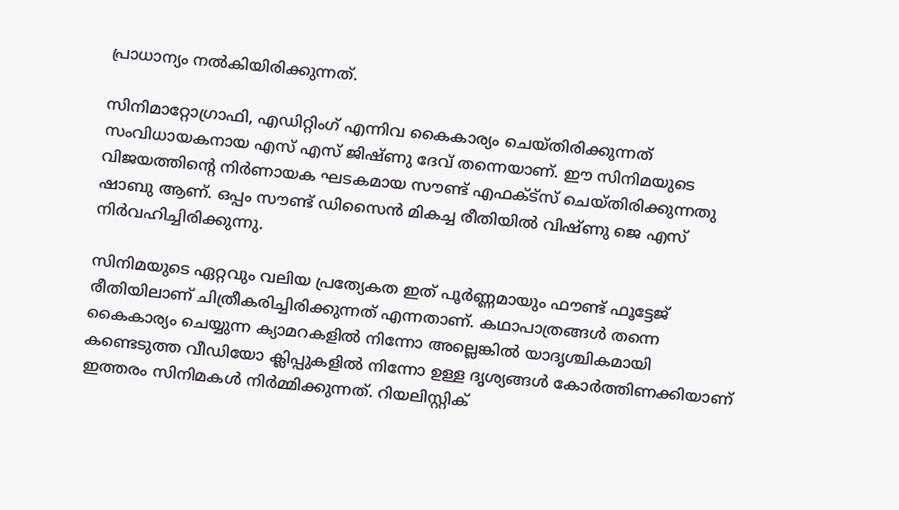പ്രാധാന്യം നല്‍കിയിരിക്കുന്നത്.

സിനിമാറ്റോഗ്രാഫി, എഡിറ്റിംഗ് എന്നിവ കൈകാര്യം ചെയ്തിരിക്കുന്നത് സംവിധായകനായ എസ് എസ് ജിഷ്ണു ദേവ് തന്നെയാണ്. ഈ സിനിമയുടെ വിജയത്തിന്റെ നിര്‍ണായക ഘടകമായ സൗണ്ട് എഫക്ട്‌സ് ചെയ്തിരിക്കുന്നതു ഷാബു ആണ്. ഒപ്പം സൗണ്ട് ഡിസൈന്‍ മികച്ച രീതിയില്‍ വിഷ്ണു ജെ എസ് നിര്‍വഹിച്ചിരിക്കുന്നു.

സിനിമയുടെ ഏറ്റവും വലിയ പ്രത്യേകത ഇത് പൂര്‍ണ്ണമായും ഫൗണ്ട് ഫൂട്ടേജ് രീതിയിലാണ് ചിത്രീകരിച്ചിരിക്കുന്നത് എന്നതാണ്. കഥാപാത്രങ്ങള്‍ തന്നെ കൈകാര്യം ചെയ്യുന്ന ക്യാമറകളില്‍ നിന്നോ അല്ലെങ്കില്‍ യാദൃശ്ചികമായി കണ്ടെടുത്ത വീഡിയോ ക്ലിപ്പുകളില്‍ നിന്നോ ഉള്ള ദൃശ്യങ്ങള്‍ കോര്‍ത്തിണക്കിയാണ് ഇത്തരം സിനിമകള്‍ നിര്‍മ്മിക്കുന്നത്. റിയലിസ്റ്റിക്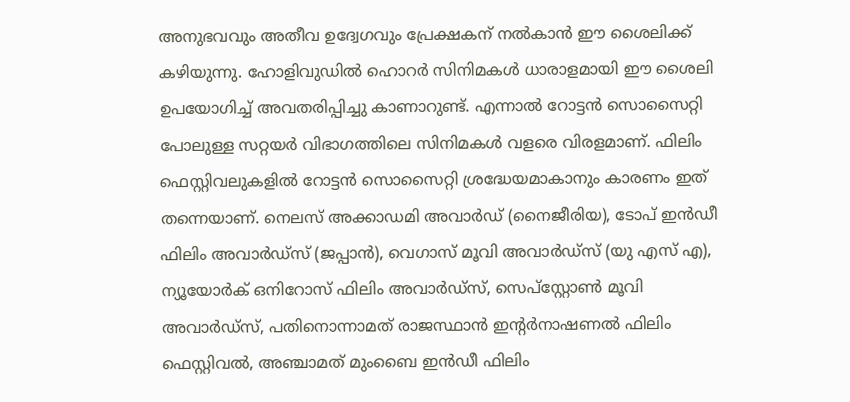അനുഭവവും അതീവ ഉദ്വേഗവും പ്രേക്ഷകന് നല്‍കാന്‍ ഈ ശൈലിക്ക് കഴിയുന്നു. ഹോളിവുഡില്‍ ഹൊറര്‍ സിനിമകള്‍ ധാരാളമായി ഈ ശൈലി ഉപയോഗിച്ച് അവതരിപ്പിച്ചു കാണാറുണ്ട്. എന്നാല്‍ റോട്ടന്‍ സൊസൈറ്റി പോലുള്ള സറ്റയര്‍ വിഭാഗത്തിലെ സിനിമകള്‍ വളരെ വിരളമാണ്. ഫിലിം ഫെസ്റ്റിവലുകളില്‍ റോട്ടന്‍ സൊസൈറ്റി ശ്രദ്ധേയമാകാനും കാരണം ഇത് തന്നെയാണ്. നെലസ് അക്കാഡമി അവാര്‍ഡ് (നൈജീരിയ), ടോപ് ഇന്‍ഡീ ഫിലിം അവാര്‍ഡ്സ് (ജപ്പാന്‍), വെഗാസ് മൂവി അവാര്‍ഡ്സ് (യു എസ് എ), ന്യൂയോര്‍ക് ഒനിറോസ് ഫിലിം അവാര്‍ഡ്സ്, സെപ്സ്റ്റോണ്‍ മൂവി അവാര്‍ഡ്സ്, പതിനൊന്നാമത് രാജസ്ഥാന്‍ ഇന്റര്‍നാഷണല്‍ ഫിലിം ഫെസ്റ്റിവല്‍, അഞ്ചാമത് മുംബൈ ഇന്‍ഡീ ഫിലിം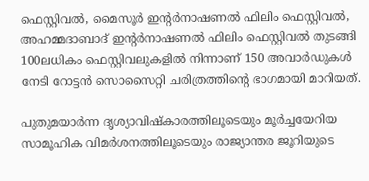ഫെസ്റ്റിവല്‍, മൈസൂര്‍ ഇന്റര്‍നാഷണല്‍ ഫിലിം ഫെസ്റ്റിവല്‍, അഹമ്മദാബാദ് ഇന്റര്‍നാഷണല്‍ ഫിലിം ഫെസ്റ്റിവല്‍ തുടങ്ങി 100ലധികം ഫെസ്റ്റിവലുകളില്‍ നിന്നാണ് 150 അവാര്‍ഡുകള്‍ നേടി റോട്ടന്‍ സൊസൈറ്റി ചരിത്രത്തിന്റെ ഭാഗമായി മാറിയത്.

പുതുമയാര്‍ന്ന ദൃശ്യാവിഷ്‌കാരത്തിലൂടെയും മൂര്‍ച്ചയേറിയ സാമൂഹിക വിമര്‍ശനത്തിലൂടെയും രാജ്യാന്തര ജൂറിയുടെ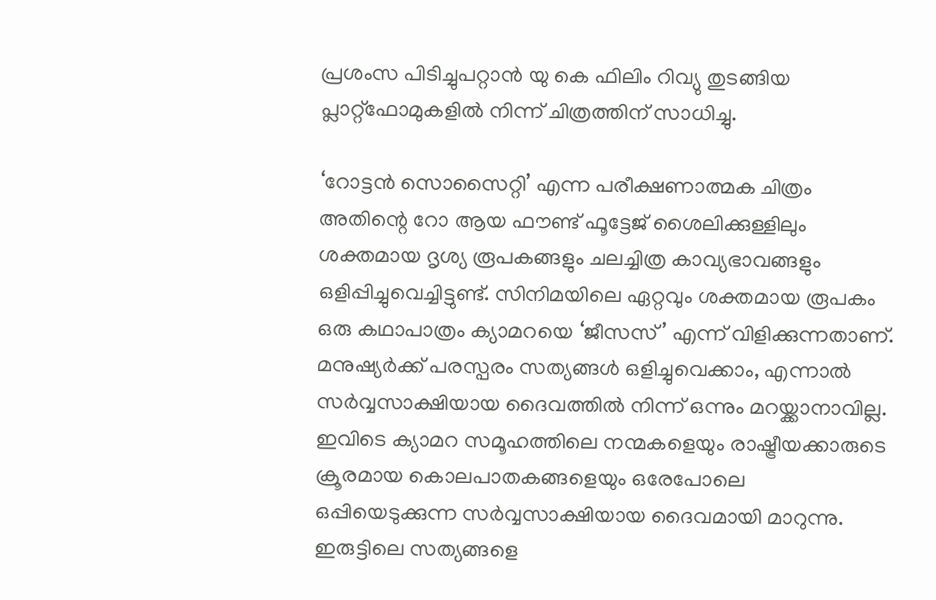പ്രശംസ പിടിച്ചുപറ്റാന്‍ യു കെ ഫിലിം റിവ്യു തുടങ്ങിയ പ്ലാറ്റ്ഫോമുകളില്‍ നിന്ന് ചിത്രത്തിന് സാധിച്ചു.

‘റോട്ടന്‍ സൊസൈറ്റി’ എന്ന പരീക്ഷണാത്മക ചിത്രം അതിന്റെ റോ ആയ ഫൗണ്ട് ഫൂട്ടേജ് ശൈലിക്കുള്ളിലും ശക്തമായ ദൃശ്യ രൂപകങ്ങളും ചലച്ചിത്ര കാവ്യഭാവങ്ങളും ഒളിപ്പിച്ചുവെച്ചിട്ടുണ്ട്. സിനിമയിലെ ഏറ്റവും ശക്തമായ രൂപകം ഒരു കഥാപാത്രം ക്യാമറയെ ‘ജീസസ്’ എന്ന് വിളിക്കുന്നതാണ്. മനുഷ്യര്‍ക്ക് പരസ്പരം സത്യങ്ങള്‍ ഒളിച്ചുവെക്കാം, എന്നാല്‍ സര്‍വ്വസാക്ഷിയായ ദൈവത്തില്‍ നിന്ന് ഒന്നും മറയ്ക്കാനാവില്ല. ഇവിടെ ക്യാമറ സമൂഹത്തിലെ നന്മകളെയും രാഷ്ട്രീയക്കാരുടെ ക്രൂരമായ കൊലപാതകങ്ങളെയും ഒരേപോലെ ഒപ്പിയെടുക്കുന്ന സര്‍വ്വസാക്ഷിയായ ദൈവമായി മാറുന്നു. ഇരുട്ടിലെ സത്യങ്ങളെ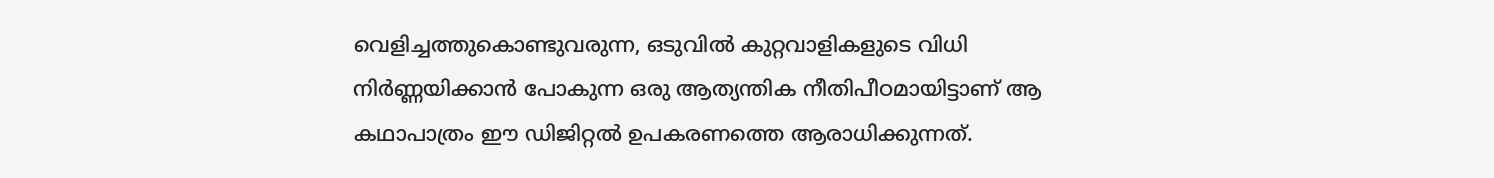വെളിച്ചത്തുകൊണ്ടുവരുന്ന, ഒടുവില്‍ കുറ്റവാളികളുടെ വിധി നിര്‍ണ്ണയിക്കാന്‍ പോകുന്ന ഒരു ആത്യന്തിക നീതിപീഠമായിട്ടാണ് ആ കഥാപാത്രം ഈ ഡിജിറ്റല്‍ ഉപകരണത്തെ ആരാധിക്കുന്നത്.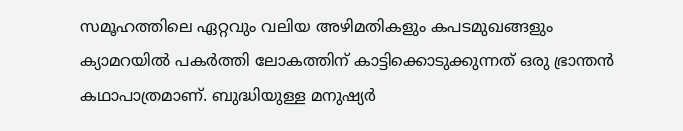സമൂഹത്തിലെ ഏറ്റവും വലിയ അഴിമതികളും കപടമുഖങ്ങളും ക്യാമറയില്‍ പകര്‍ത്തി ലോകത്തിന് കാട്ടിക്കൊടുക്കുന്നത് ഒരു ഭ്രാന്തന്‍ കഥാപാത്രമാണ്. ബുദ്ധിയുള്ള മനുഷ്യര്‍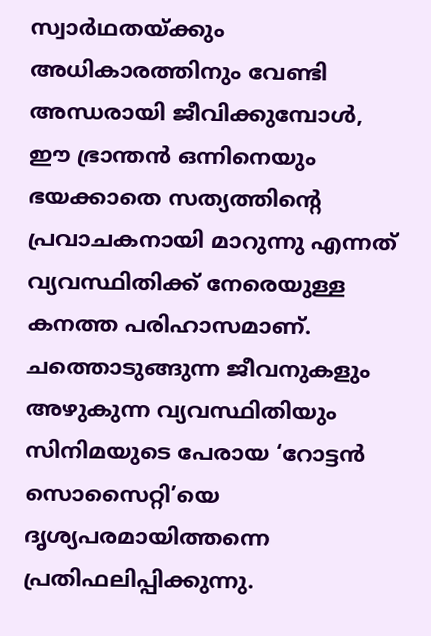സ്വാര്‍ഥതയ്ക്കും അധികാരത്തിനും വേണ്ടി അന്ധരായി ജീവിക്കുമ്പോള്‍, ഈ ഭ്രാന്തന്‍ ഒന്നിനെയും ഭയക്കാതെ സത്യത്തിന്റെ പ്രവാചകനായി മാറുന്നു എന്നത് വ്യവസ്ഥിതിക്ക് നേരെയുള്ള കനത്ത പരിഹാസമാണ്. ചത്തൊടുങ്ങുന്ന ജീവനുകളും അഴുകുന്ന വ്യവസ്ഥിതിയും സിനിമയുടെ പേരായ ‘റോട്ടന്‍ സൊസൈറ്റി’യെ ദൃശ്യപരമായിത്തന്നെ പ്രതിഫലിപ്പിക്കുന്നു.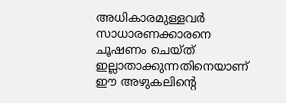അധികാരമുള്ളവര്‍ സാധാരണക്കാരനെ ചൂഷണം ചെയ്ത് ഇല്ലാതാക്കുന്നതിനെയാണ് ഈ അഴുകലിന്റെ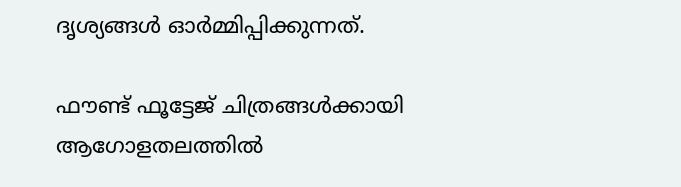ദൃശ്യങ്ങള്‍ ഓര്‍മ്മിപ്പിക്കുന്നത്.

ഫൗണ്ട് ഫൂട്ടേജ് ചിത്രങ്ങള്‍ക്കായി ആഗോളതലത്തില്‍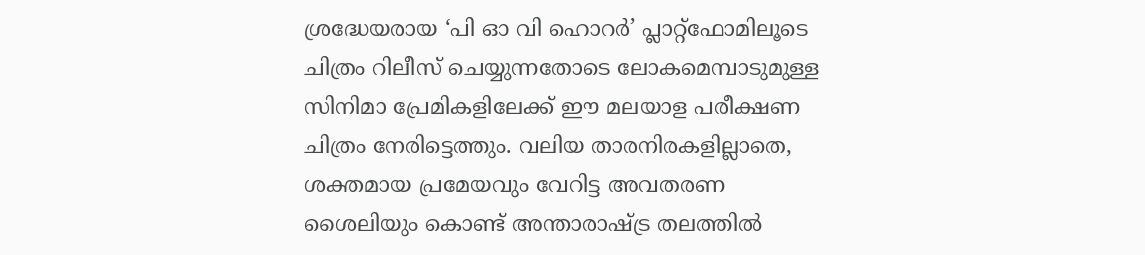ശ്രദ്ധേയരായ ‘പി ഓ വി ഹൊറര്‍’ പ്ലാറ്റ്ഫോമിലൂടെ ചിത്രം റിലീസ് ചെയ്യുന്നതോടെ ലോകമെമ്പാടുമുള്ള സിനിമാ പ്രേമികളിലേക്ക് ഈ മലയാള പരീക്ഷണ ചിത്രം നേരിട്ടെത്തും. വലിയ താരനിരകളില്ലാതെ, ശക്തമായ പ്രമേയവും വേറിട്ട അവതരണ ശൈലിയും കൊണ്ട് അന്താരാഷ്ട്ര തലത്തില്‍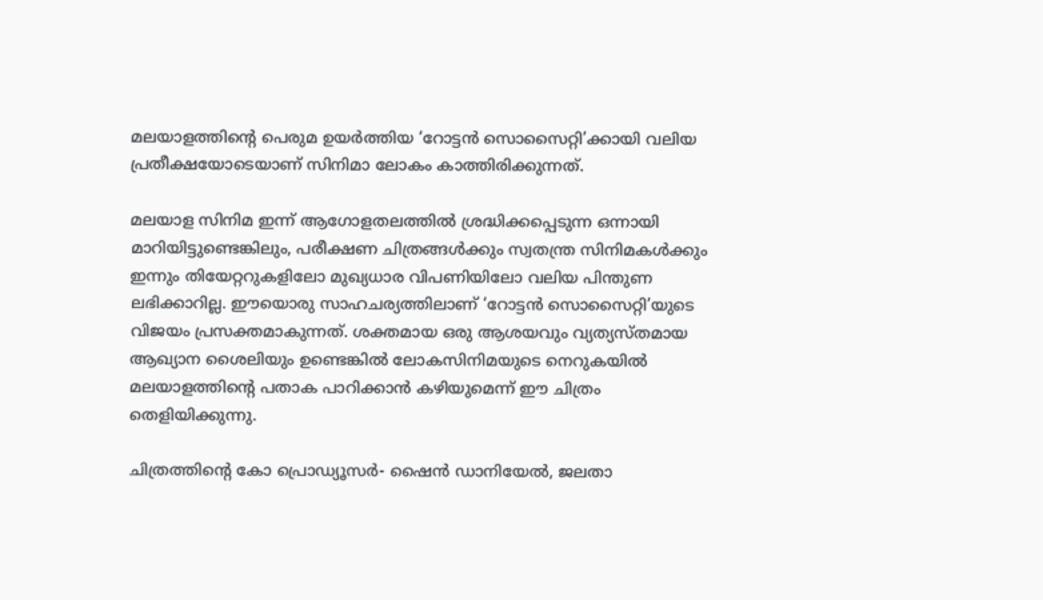മലയാളത്തിന്റെ പെരുമ ഉയര്‍ത്തിയ ‘റോട്ടന്‍ സൊസൈറ്റി’ക്കായി വലിയ പ്രതീക്ഷയോടെയാണ് സിനിമാ ലോകം കാത്തിരിക്കുന്നത്.

മലയാള സിനിമ ഇന്ന് ആഗോളതലത്തില്‍ ശ്രദ്ധിക്കപ്പെടുന്ന ഒന്നായി മാറിയിട്ടുണ്ടെങ്കിലും, പരീക്ഷണ ചിത്രങ്ങള്‍ക്കും സ്വതന്ത്ര സിനിമകള്‍ക്കും ഇന്നും തിയേറ്ററുകളിലോ മുഖ്യധാര വിപണിയിലോ വലിയ പിന്തുണ ലഭിക്കാറില്ല. ഈയൊരു സാഹചര്യത്തിലാണ് ‘റോട്ടന്‍ സൊസൈറ്റി’യുടെ വിജയം പ്രസക്തമാകുന്നത്. ശക്തമായ ഒരു ആശയവും വ്യത്യസ്തമായ ആഖ്യാന ശൈലിയും ഉണ്ടെങ്കില്‍ ലോകസിനിമയുടെ നെറുകയില്‍ മലയാളത്തിന്റെ പതാക പാറിക്കാന്‍ കഴിയുമെന്ന് ഈ ചിത്രം തെളിയിക്കുന്നു.

ചിത്രത്തിന്റെ കോ പ്രൊഡ്യൂസര്‍- ഷൈന്‍ ഡാനിയേല്‍, ജലതാ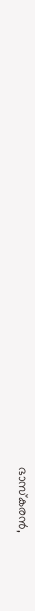ഭാസ്‌കരന്‍,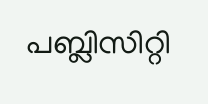പബ്ലിസിറ്റി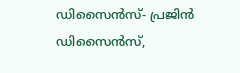ഡിസൈന്‍സ്- പ്രജിന്‍ ഡിസൈന്‍സ്,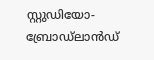സ്റ്റുഡിയോ- ബ്രോഡ്‌ലാന്‍ഡ്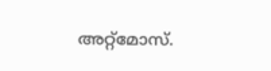അറ്റ്‌മോസ്.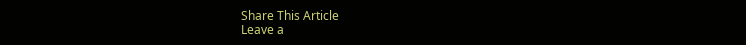Share This Article
Leave a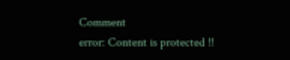Comment
error: Content is protected !!